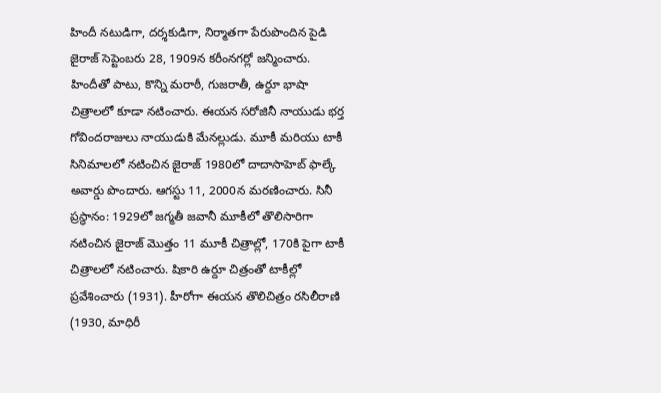హిందీ నటుడిగా, దర్శకుడిగా, నిర్మాతగా పేరుపొందిన పైడి జైరాజ్ సెప్టెంబరు 28, 1909న కరీంనగర్లో జన్మించారు. హిందీతో పాటు, కొన్ని మరాఠీ, గుజరాతీ, ఉర్దూ భాషా చిత్రాలలో కూడా నటించారు. ఈయన సరోజినీ నాయుడు భర్త గోవిందరాజులు నాయుడుకి మేనల్లుడు. మూకీ మరియు టాకీ సినిమాలలో నటించిన జైరాజ్ 1980లో దాదాసాహెబ్ ఫాల్కే అవార్డు పొందారు. ఆగస్టు 11, 2000న మరణించారు. సినీ ప్రస్థానం: 1929లో జగ్మతీ జవానీ మూకీలో తొలిసారిగా నటించిన జైరాజ్ మొత్తం 11 మూకీ చిత్రాల్లో, 170కి పైగా టాకీ చిత్రాలలో నటించారు. షికారి ఉర్దూ చిత్రంతో టాకీల్లో ప్రవేశించారు (1931). హీరోగా ఈయన తొలిచిత్రం రసిలీరాణి (1930, మాధిరీ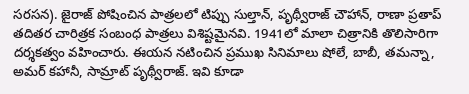సరసన). జైరాజ్ పోషించిన పాత్రలలో టిప్పు సుల్తాన్, పృథ్వీరాజ్ చౌహాన్, రాణా ప్రతాప్ తదితర చారిత్రక సంబంధ పాత్రలు విశిష్టమైనవి. 1941లో మాలా చిత్రానికి తొలిసారిగా దర్శకత్వం వహించారు. ఈయన నటించిన ప్రముఖ సినిమాలు షోలే, బాబీ, తమన్నా, అమర్ కహానీ, సామ్రాట్ పృథ్వీరాజ్. ఇవి కూడా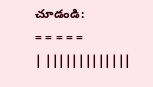చూడండి:
= = = = =
| |||||||||||||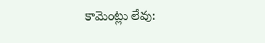కామెంట్లు లేవు: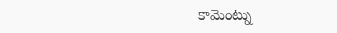కామెంట్ను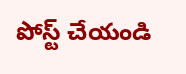పోస్ట్ చేయండి